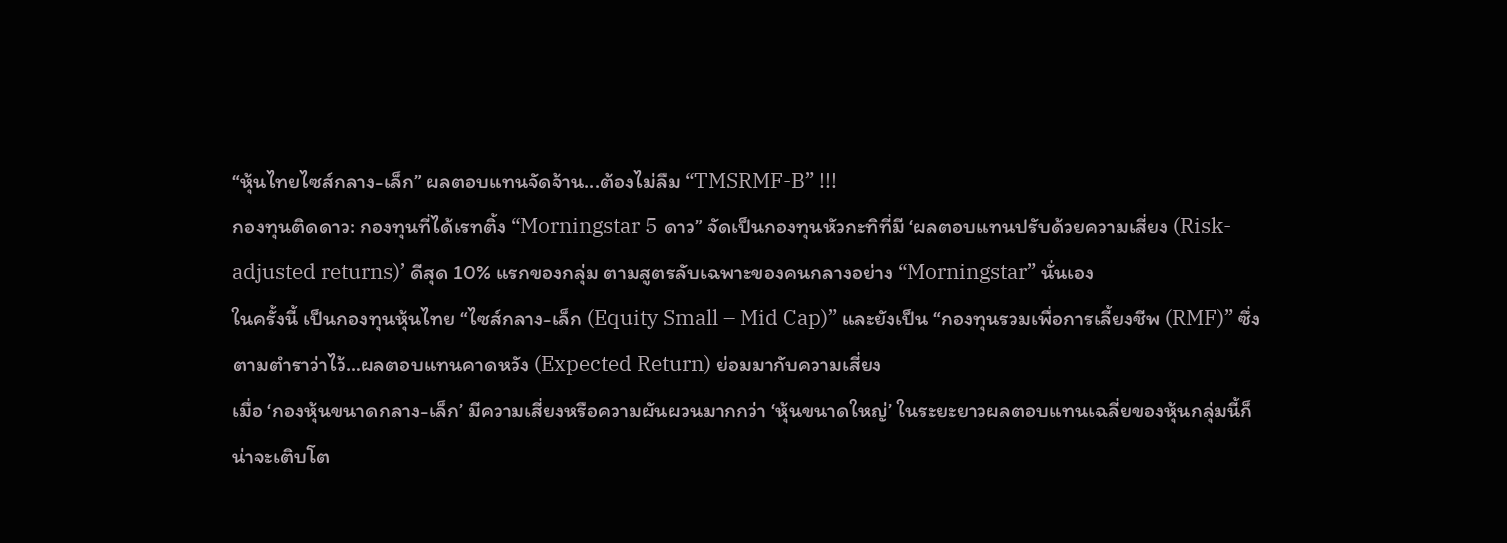“หุ้นไทยไซส์กลาง-เล็ก” ผลตอบแทนจัดจ้าน...ต้องไม่ลืม “TMSRMF-B” !!!
กองทุนติดดาว: กองทุนที่ได้เรทติ้ง “Morningstar 5 ดาว” จัดเป็นกองทุนหัวกะทิที่มี ‘ผลตอบแทนปรับด้วยความเสี่ยง (Risk-adjusted returns)’ ดีสุด 10% แรกของกลุ่ม ตามสูตรลับเฉพาะของคนกลางอย่าง “Morningstar” นั่นเอง
ในครั้งนี้ เป็นกองทุนหุ้นไทย “ไซส์กลาง-เล็ก (Equity Small – Mid Cap)” และยังเป็น “กองทุนรวมเพื่อการเลี้ยงชีพ (RMF)” ซึ่งตามตำราว่าไว้…ผลตอบแทนคาดหวัง (Expected Return) ย่อมมากับความเสี่ยง
เมื่อ ‘กองหุ้นขนาดกลาง-เล็ก’ มีความเสี่ยงหรือความผันผวนมากกว่า ‘หุ้นขนาดใหญ่’ ในระยะยาวผลตอบแทนเฉลี่ยของหุ้นกลุ่มนี้ก็น่าจะเติบโต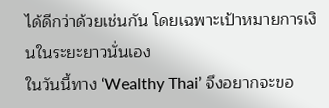ได้ดีกว่าด้วยเช่นกัน โดยเฉพาะเป้าหมายการเงินในระยะยาวนั่นเอง
ในวันนี้ทาง ‘Wealthy Thai’ จึงอยากจะขอ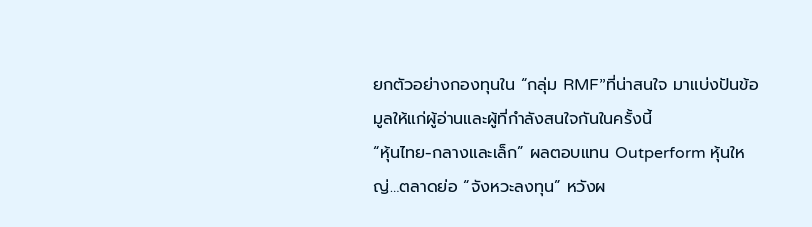ยกตัวอย่างกองทุนใน “กลุ่ม RMF”ที่น่าสนใจ มาแบ่งปันข้อมูลให้แก่ผู้อ่านและผู้ที่กำลังสนใจกันในครั้งนี้
“หุ้นไทย-กลางและเล็ก” ผลตอบแทน Outperform หุ้นใหญ่…ตลาดย่อ “จังหวะลงทุน” หวังผ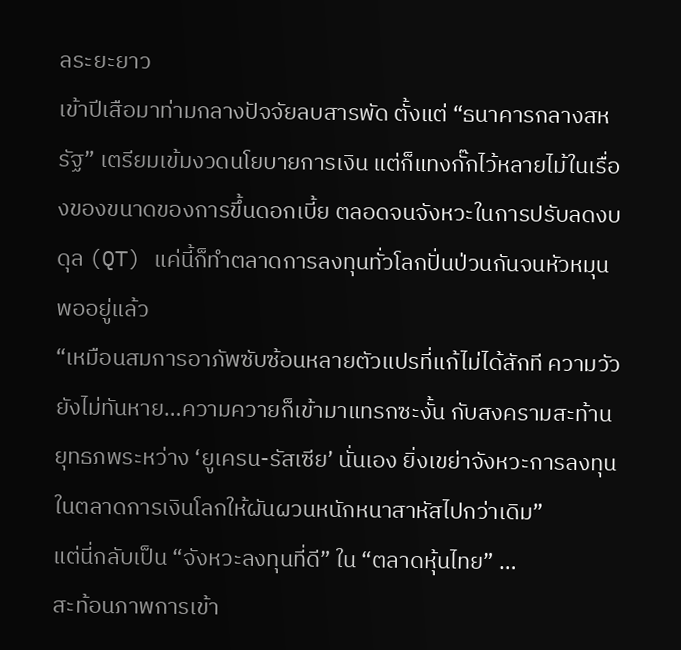ลระยะยาว
เข้าปีเสือมาท่ามกลางปัจจัยลบสารพัด ตั้งแต่ “ธนาคารกลางสหรัฐ” เตรียมเข้มงวดนโยบายการเงิน แต่ก็แทงกั๊กไว้หลายไม้ในเรื่องของขนาดของการขึ้นดอกเบี้ย ตลอดจนจังหวะในการปรับลดงบดุล (QT) แค่นี้ก็ทำตลาดการลงทุนทั่วโลกปั่นป่วนกันจนหัวหมุนพออยู่แล้ว
“เหมือนสมการอาภัพซับซ้อนหลายตัวแปรที่แก้ไม่ได้สักที ความวัวยังไม่ทันหาย…ความควายก็เข้ามาแทรกซะงั้น กับสงครามสะท้านยุทธภพระหว่าง ‘ยูเครน-รัสเซีย’ นั่นเอง ยิ่งเขย่าจังหวะการลงทุนในตลาดการเงินโลกให้ผันผวนหนักหนาสาหัสไปกว่าเดิม”
แต่นี่กลับเป็น “จังหวะลงทุนที่ดี” ใน “ตลาดหุ้นไทย” …
สะท้อนภาพการเข้า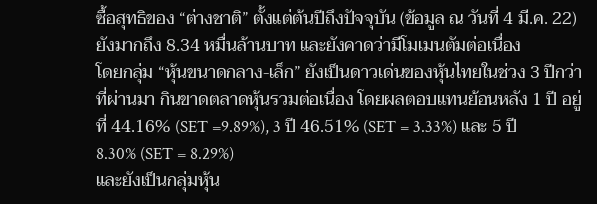ซื้อสุทธิของ “ต่างชาติ” ตั้งแต่ต้นปีถึงปัจจุบัน (ข้อมูล ณ วันที่ 4 มี.ค. 22) ยังมากถึง 8.34 หมื่นล้านบาท และยังคาดว่ามีโมเมนตัมต่อเนื่อง
โดยกลุ่ม “หุ้นขนาดกลาง-เล็ก” ยังเป็นดาวเด่นของหุ้นไทยในช่วง 3 ปีกว่าที่ผ่านมา กินขาดตลาดหุ้นรวมต่อเนื่อง โดยผลตอบแทนย้อนหลัง 1 ปี อยู่ที่ 44.16% (SET =9.89%), 3 ปี 46.51% (SET = 3.33%) และ 5 ปี 8.30% (SET = 8.29%)
และยังเป็นกลุ่มหุ้น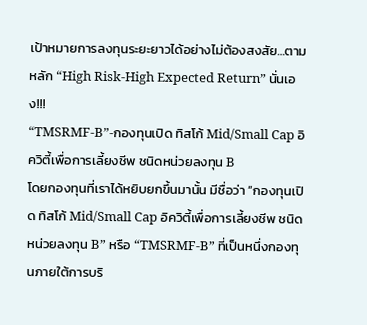เป้าหมายการลงทุนระยะยาวได้อย่างไม่ต้องสงสัย…ตามหลัก “High Risk-High Expected Return” นั่นเอง!!!
“TMSRMF-B”-กองทุนเปิด ทิสโก้ Mid/Small Cap อิควิตี้เพื่อการเลี้ยงชีพ ชนิดหน่วยลงทุน B
โดยกองทุนที่เราได้หยิบยกขึ้นมานั้น มีชื่อว่า “กองทุนเปิด ทิสโก้ Mid/Small Cap อิควิตี้เพื่อการเลี้ยงชีพ ชนิดหน่วยลงทุน B” หรือ “TMSRMF-B” ที่เป็นหนึ่งกองทุนภายใต้การบริ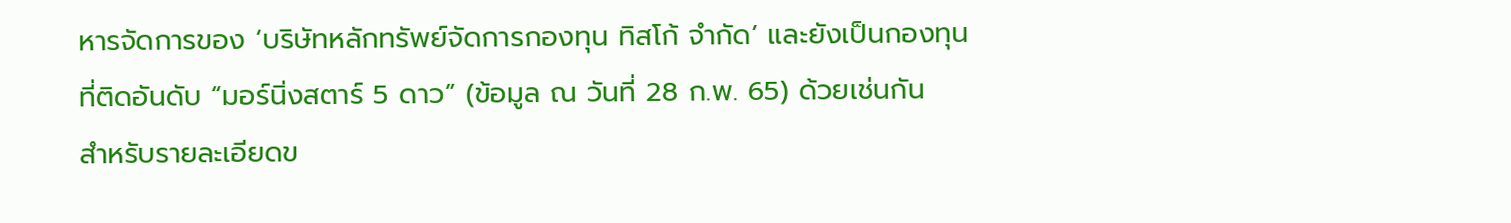หารจัดการของ ‘บริษัทหลักทรัพย์จัดการกองทุน ทิสโก้ จำกัด’ และยังเป็นกองทุนที่ติดอันดับ “มอร์นิ่งสตาร์ 5 ดาว” (ข้อมูล ณ วันที่ 28 ก.พ. 65) ด้วยเช่นกัน
สำหรับรายละเอียดข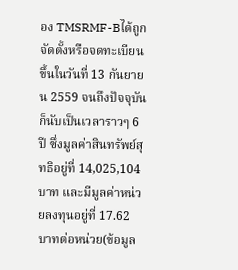อง TMSRMF-Bได้ถูกจัดตั้งหรือจดทะเบียนขึ้นในวันที่ 13 กันยายน 2559 จนถึงปัจจุบันก็นับเป็นเวลาราวๆ 6 ปี ซึ่งมูลค่าสินทรัพย์สุทธิอยู่ที่ 14,025,104 บาท และมีมูลค่าหน่วยลงทุนอยู่ที่ 17.62 บาทต่อหน่วย(ข้อมูล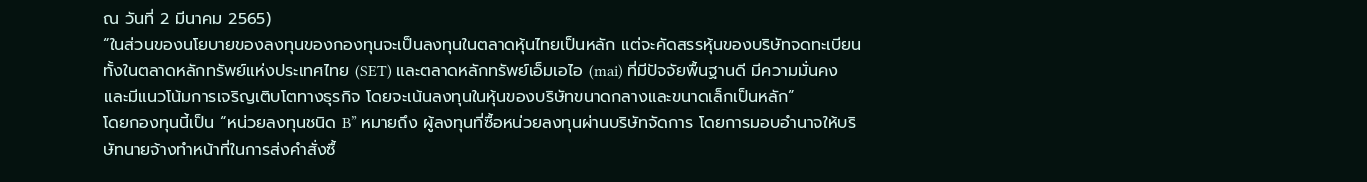ณ วันที่ 2 มีนาคม 2565)
“ในส่วนของนโยบายของลงทุนของกองทุนจะเป็นลงทุนในตลาดหุ้นไทยเป็นหลัก แต่จะคัดสรรหุ้นของบริษัทจดทะเบียนทั้งในตลาดหลักทรัพย์แห่งประเทศไทย (SET) และตลาดหลักทรัพย์เอ็มเอไอ (mai) ที่มีปัจจัยพื้นฐานดี มีความมั่นคง และมีแนวโน้มการเจริญเติบโตทางธุรกิจ โดยจะเน้นลงทุนในหุ้นของบริษัทขนาดกลางและขนาดเล็กเป็นหลัก”
โดยกองทุนนี้เป็น “หน่วยลงทุนชนิด B” หมายถึง ผู้ลงทุนที่ซื้อหน่วยลงทุนผ่านบริษัทจัดการ โดยการมอบอำนาจให้บริษัทนายจ้างทำหน้าที่ในการส่งคำสั่งซื้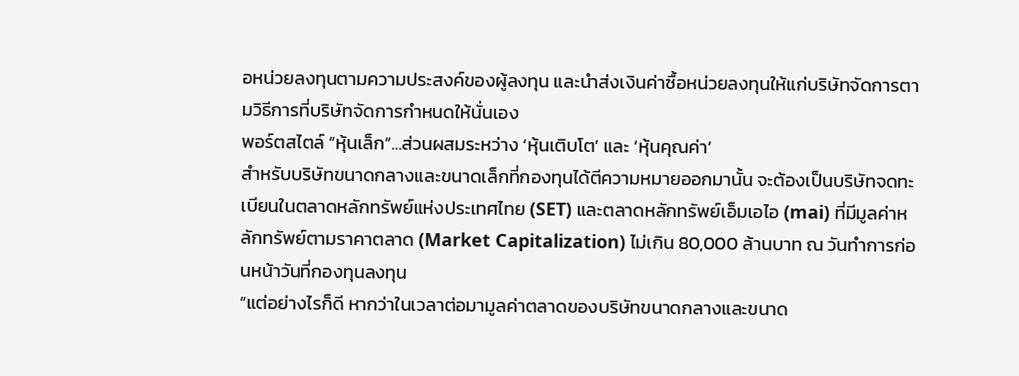อหน่วยลงทุนตามความประสงค์ของผู้ลงทุน และนำส่งเงินค่าซื้อหน่วยลงทุนให้แก่บริษัทจัดการตามวิธีการที่บริษัทจัดการกำหนดให้นั่นเอง
พอร์ตสไตล์ “หุ้นเล็ก”…ส่วนผสมระหว่าง ‘หุ้นเติบโต’ และ ‘หุ้นคุณค่า’
สำหรับบริษัทขนาดกลางและขนาดเล็กที่กองทุนได้ตีความหมายออกมานั้น จะต้องเป็นบริษัทจดทะเบียนในตลาดหลักทรัพย์แห่งประเทศไทย (SET) และตลาดหลักทรัพย์เอ็มเอไอ (mai) ที่มีมูลค่าหลักทรัพย์ตามราคาตลาด (Market Capitalization) ไม่เกิน 80,000 ล้านบาท ณ วันทำการก่อนหน้าวันที่กองทุนลงทุน
“แต่อย่างไรก็ดี หากว่าในเวลาต่อมามูลค่าตลาดของบริษัทขนาดกลางและขนาด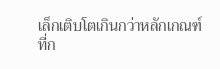เล็กเติบโตเกินกว่าหลักเกณฑ์ที่ก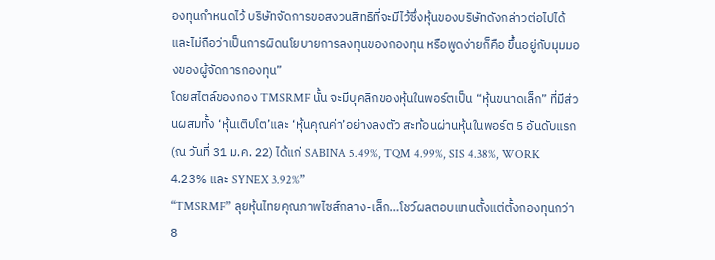องทุนกำหนดไว้ บริษัทจัดการขอสงวนสิทธิที่จะมีไว้ซึ่งหุ้นของบริษัทดังกล่าวต่อไปได้และไม่ถือว่าเป็นการผิดนโยบายการลงทุนของกองทุน หรือพูดง่ายก็คือ ขึ้นอยู่กับมุมมองของผู้จัดการกองทุน”
โดยสไตล์ของกอง TMSRMF นั้น จะมีบุคลิกของหุ้นในพอร์ตเป็น “หุ้นขนาดเล็ก” ที่มีส่วนผสมทั้ง ‘หุ้นเติบโต’และ ‘หุ้นคุณค่า’อย่างลงตัว สะท้อนผ่านหุ้นในพอร์ต 5 อันดับแรก (ณ วันที่ 31 ม.ค. 22) ได้แก่ SABINA 5.49%, TQM 4.99%, SIS 4.38%, WORK 4.23% และ SYNEX 3.92%”
“TMSRMF” ลุยหุ้นไทยคุณภาพไซส์กลาง-เล็ก…โชว์ผลตอบแทนตั้งแต่ตั้งกองทุนกว่า 8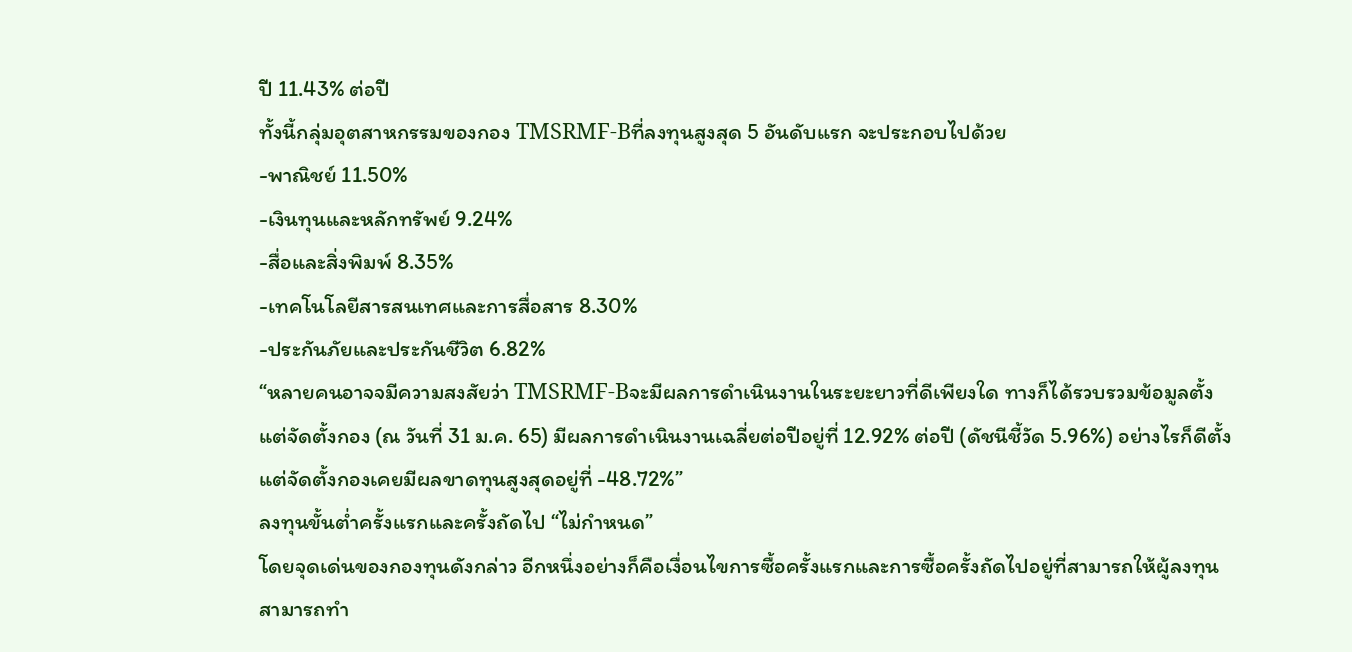ปี 11.43% ต่อปี
ทั้งนี้กลุ่มอุตสาหกรรมของกอง TMSRMF-Bที่ลงทุนสูงสุด 5 อันดับแรก จะประกอบไปด้วย
-พาณิชย์ 11.50%
-เงินทุนและหลักทรัพย์ 9.24%
-สื่อและสิ่งพิมพ์ 8.35%
-เทคโนโลยีสารสนเทศและการสื่อสาร 8.30%
-ประกันภัยและประกันชีวิต 6.82%
“หลายคนอาจจมีความสงสัยว่า TMSRMF-Bจะมีผลการดำเนินงานในระยะยาวที่ดีเพียงใด ทางก็ได้รวบรวมข้อมูลตั้งแต่จัดตั้งกอง (ณ วันที่ 31 ม.ค. 65) มีผลการดำเนินงานเฉลี่ยต่อปีอยู่ที่ 12.92% ต่อปี (ดัชนีชี้วัด 5.96%) อย่างไรก็ดีตั้งแต่จัดตั้งกองเคยมีผลขาดทุนสูงสุดอยู่ที่ -48.72%”
ลงทุนขั้นต่ำครั้งแรกและครั้งถัดไป “ไม่กำหนด”
โดยจุดเด่นของกองทุนดังกล่าว อีกหนึ่งอย่างก็คือเงื่อนไขการซื้อครั้งแรกและการซื้อครั้งถัดไปอยู่ที่สามารถให้ผู้ลงทุนสามารถทำ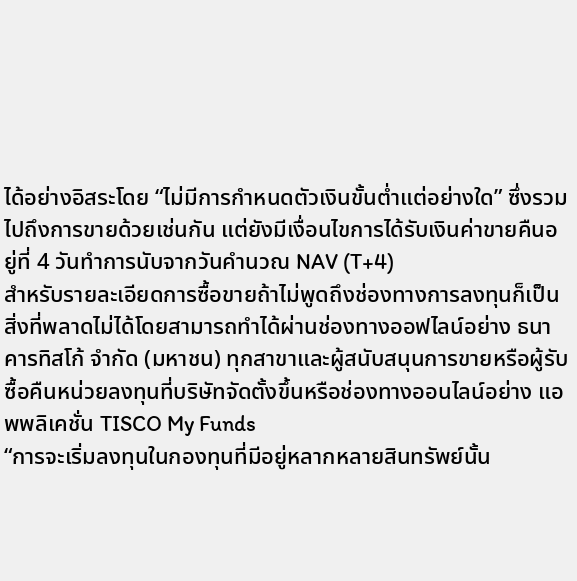ได้อย่างอิสระโดย “ไม่มีการกำหนดตัวเงินขั้นต่ำแต่อย่างใด” ซึ่งรวมไปถึงการขายด้วยเช่นกัน แต่ยังมีเงื่อนไขการได้รับเงินค่าขายคืนอยู่ที่ 4 วันทำการนับจากวันคำนวณ NAV (T+4)
สำหรับรายละเอียดการซื้อขายถ้าไม่พูดถึงช่องทางการลงทุนก็เป็นสิ่งที่พลาดไม่ได้โดยสามารถทำได้ผ่านช่องทางออฟไลน์อย่าง ธนาคารทิสโก้ จำกัด (มหาชน) ทุกสาขาและผู้สนับสนุนการขายหรือผู้รับซื้อคืนหน่วยลงทุนที่บริษัทจัดตั้งขึ้นหรือช่องทางออนไลน์อย่าง แอพพลิเคชั่น TISCO My Funds
“การจะเริ่มลงทุนในกองทุนที่มีอยู่หลากหลายสินทรัพย์นั้น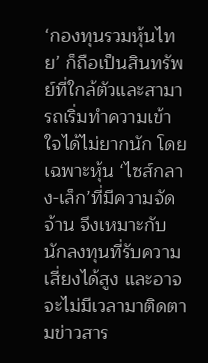‘กองทุนรวมหุ้นไทย’ ก็ถือเป็นสินทรัพย์ที่ใกล้ตัวและสามารถเริ่มทำความเข้าใจได้ไม่ยากนัก โดยเฉพาะหุ้น ‘ไซส์กลาง-เล็ก’ที่มีความจัดจ้าน จึงเหมาะกับนักลงทุนที่รับความเสี่ยงได้สูง และอาจจะไม่มีเวลามาติดตามข่าวสาร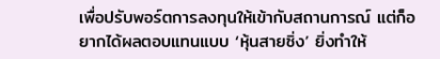เพื่อปรับพอร์ตการลงทุนให้เข้ากับสถานการณ์ แต่ก็อยากได้ผลตอบแทนแบบ ‘หุ้นสายซิ่ง’ ยิ่งทำให้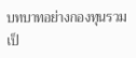บทบาทอย่างกองทุนรวมเป็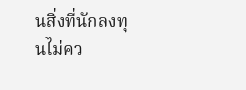นสิ่งที่นักลงทุนไม่คว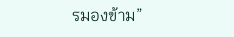รมองข้าม”